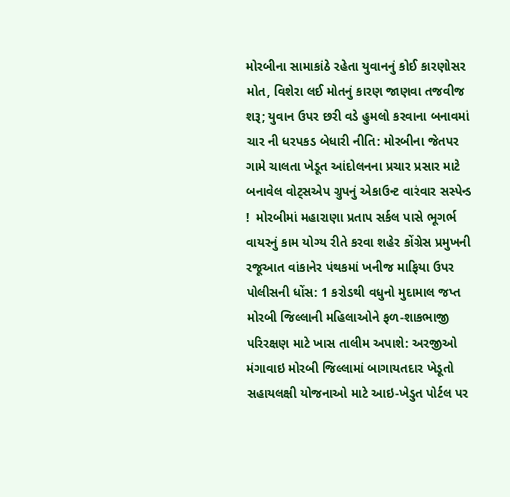મોરબીના સામાકાંઠે રહેતા યુવાનનું કોઈ કારણોસર મોત, વિશેરા લઈ મોતનું કારણ જાણવા તજવીજ શરૂ; યુવાન ઉપર છરી વડે હુમલો કરવાના બનાવમાં ચાર ની ધરપકડ બેધારી નીતિ: મોરબીના જેતપર ગામે ચાલતા ખેડૂત આંદોલનના પ્રચાર પ્રસાર માટે બનાવેલ વોટ્સએપ ગ્રુપનું એકાઉન્ટ વારંવાર સસ્પેન્ડ !  મોરબીમાં મહારાણા પ્રતાપ સર્કલ પાસે ભૂગર્ભ વાયરનું કામ યોગ્ય રીતે કરવા શહેર કોંગ્રેસ પ્રમુખની રજૂઆત વાંકાનેર પંથકમાં ખનીજ માફિયા ઉપર પોલીસની ધોંસ: 1 કરોડથી વધુનો મુદામાલ જપ્ત મોરબી જિલ્લાની મહિલાઓને ફળ-શાકભાજી પરિરક્ષણ માટે ખાસ તાલીમ અપાશે: અરજીઓ મંગાવાઇ મોરબી જિલ્લામાં બાગાયતદાર ખેડૂતો સહાયલક્ષી યોજનાઓ માટે આઇ-ખેડુત પોર્ટલ પર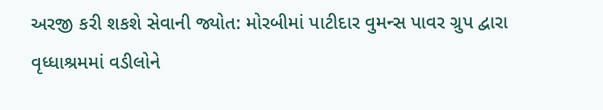અરજી કરી શકશે સેવાની જ્યોત: મોરબીમાં પાટીદાર વુમન્સ પાવર ગ્રુપ દ્વારા વૃધ્ધાશ્રમમાં વડીલોને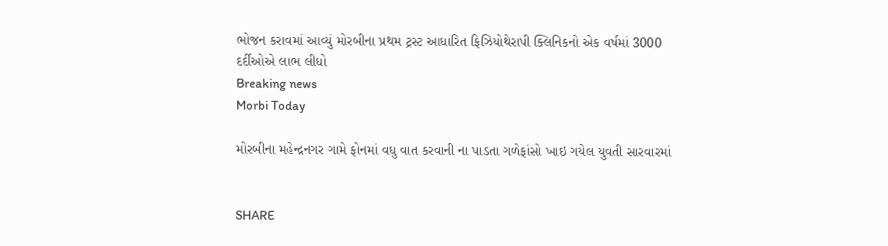ભોજન કરાવમાં આવ્યું મોરબીના પ્રથમ ટ્રસ્ટ આધારિત ફિઝિયોથેરાપી ક્લિનિકનો એક વર્ષમાં 3000 દર્દીઓએ લાભ લીધો
Breaking news
Morbi Today

મોરબીના મહેન્દ્રનગર ગામે ફોનમાં વધુ વાત કરવાની ના પાડતા ગળેફાંસો ખાઇ ગયેલ યુવતી સારવારમાં


SHARE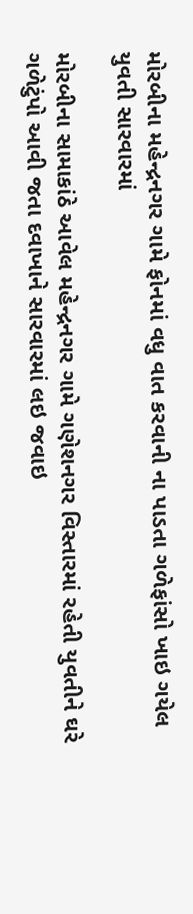મોરબીના મહેન્દ્રનગર ગામે ફોનમાં વધુ વાત કરવાની ના પાડતા ગળેફાંસો ખાઇ ગયેલ યુવતી સારવારમાં

મોરબીના સામાકાંઠે આવેલ મહેન્દ્રનગર ગામે ગણેશનગર વિસ્તારમાં રહેતી યુવતીને ઘરે ગળેટુંપો આવી જતા દવાખાને સારવારમાં લઇ જવાઇ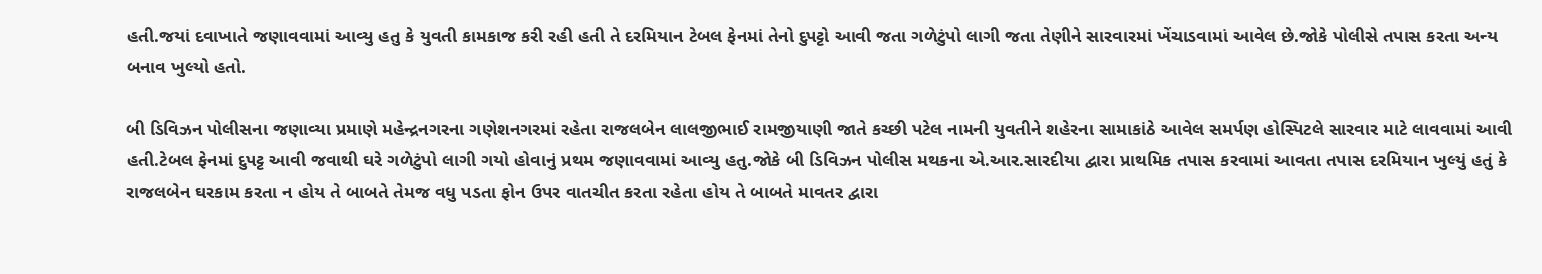હતી.જયાં દવાખાતે જણાવવામાં આવ્યુ હતુ કે યુવતી કામકાજ કરી રહી હતી તે દરમિયાન ટેબલ ફેનમાં તેનો દુપટ્ટો આવી જતા ગળેટુંપો લાગી જતા તેણીને સારવારમાં ખેંચાડવામાં આવેલ છે.જોકે પોલીસે તપાસ કરતા અન્ય બનાવ ખુલ્યો હતો.

બી ડિવિઝન પોલીસના જણાવ્યા પ્રમાણે મહેન્દ્રનગરના ગણેશનગરમાં રહેતા રાજલબેન લાલજીભાઈ રામજીયાણી જાતે કચ્છી પટેલ નામની યુવતીને શહેરના સામાકાંઠે આવેલ સમર્પણ હોસ્પિટલે સારવાર માટે લાવવામાં આવી હતી.ટેબલ ફેનમાં દુપટ્ટ આવી જવાથી ઘરે ગળેટુંપો લાગી ગયો હોવાનું પ્રથમ જણાવવામાં આવ્યુ હતુ.જોકે બી ડિવિઝન પોલીસ મથકના એ.આર.સારદીયા દ્વારા પ્રાથમિક તપાસ કરવામાં આવતા તપાસ દરમિયાન ખુલ્યું હતું કે રાજલબેન ઘરકામ કરતા ન હોય તે બાબતે તેમજ વધુ પડતા ફોન ઉપર વાતચીત કરતા રહેતા હોય તે બાબતે માવતર દ્વારા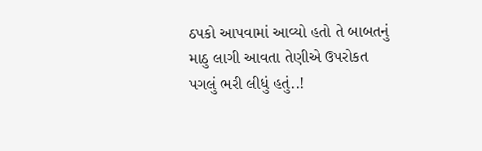ઠપકો આપવામાં આવ્યો હતો તે બાબતનું માઠુ લાગી આવતા તેણીએ ઉપરોકત પગલું ભરી લીધું હતું..!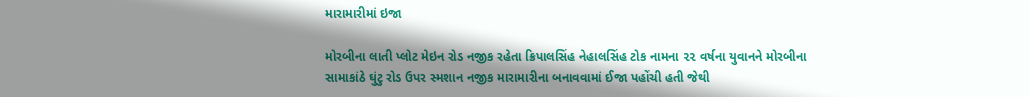મારામારીમાં ઇજા

મોરબીના લાતી પ્લોટ મેઇન રોડ નજીક રહેતા ક્રિપાલસિંહ નેહાલસિંહ ટોક નામના ૨૨ વર્ષના યુવાનને મોરબીના સામાકાંઠે ઘુંટુ રોડ ઉપર સ્મશાન નજીક મારામારીના બનાવવામાં ઈજા પહોંચી હતી જેથી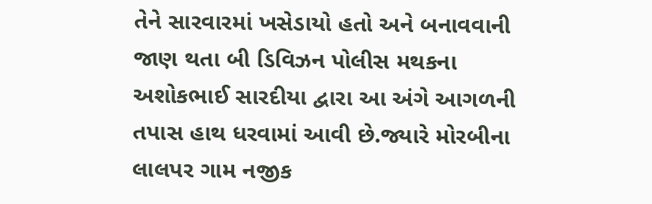તેને સારવારમાં ખસેડાયો હતો અને બનાવવાની જાણ થતા બી ડિવિઝન પોલીસ મથકના અશોકભાઈ સારદીયા દ્વારા આ અંગે આગળની તપાસ હાથ ધરવામાં આવી છે.જ્યારે મોરબીના લાલપર ગામ નજીક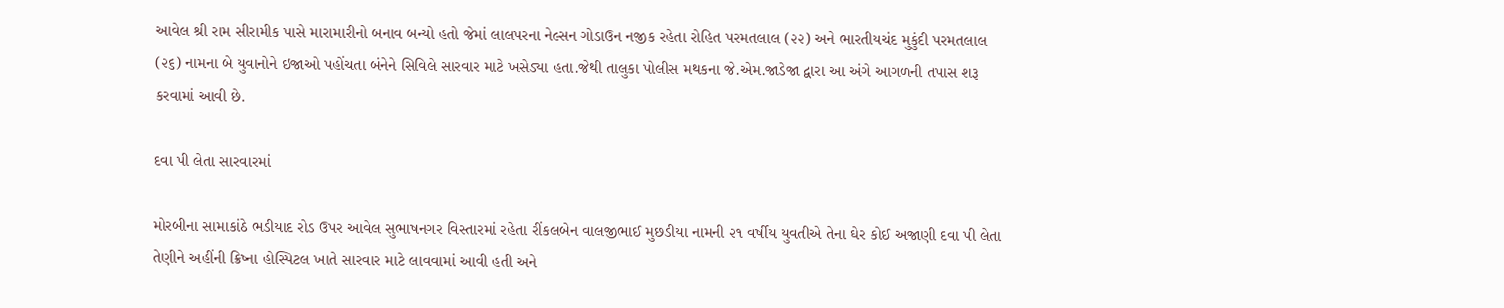આવેલ શ્રી રામ સીરામીક પાસે મારામારીનો બનાવ બન્યો હતો જેમાં લાલપરના નેલ્સન ગોડાઉન નજીક રહેતા રોહિત પરમતલાલ (૨૨) અને ભારતીયચંદ મુકુંદી પરમતલાલ (૨૬) નામના બે યુવાનોને ઇજાઓ પહોંચતા બંનેને સિવિલે સારવાર માટે ખસેડ્યા હતા.જેથી તાલુકા પોલીસ મથકના જે.એમ.જાડેજા દ્વારા આ અંગે આગળની તપાસ શરૂ કરવામાં આવી છે.

દવા પી લેતા સારવારમાં

મોરબીના સામાકાંઠે ભડીયાદ રોડ ઉપર આવેલ સુભાષનગર વિસ્તારમાં રહેતા રીંકલબેન વાલજીભાઈ મુછડીયા નામની ૨૧ વર્ષીય યુવતીએ તેના ઘેર કોઈ અજાણી દવા પી લેતા તેણીને અહીંની ક્રિષ્ના હોસ્પિટલ ખાતે સારવાર માટે લાવવામાં આવી હતી અને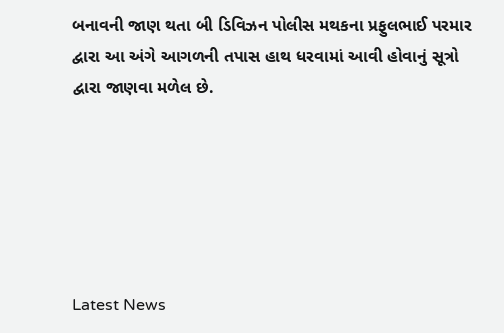બનાવની જાણ થતા બી ડિવિઝન પોલીસ મથકના પ્રફુલભાઈ પરમાર દ્વારા આ અંગે આગળની તપાસ હાથ ધરવામાં આવી હોવાનું સૂત્રો દ્વારા જાણવા મળેલ છે.






Latest News